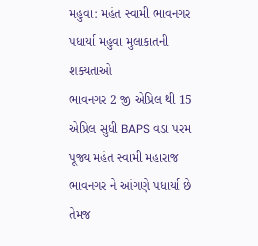મહુવા: મહંત સ્વામી ભાવનગર પધાર્યા મહુવા મુલાકાતની શક્યતાઓ
ભાવનગર 2 જી એપ્રિલ થી 15 એપ્રિલ સુધી BAPS વડા પરમ પૂજ્ય મહંત સ્વામી મહારાજ ભાવનગર ને આંગણે પધાર્યા છે તેમજ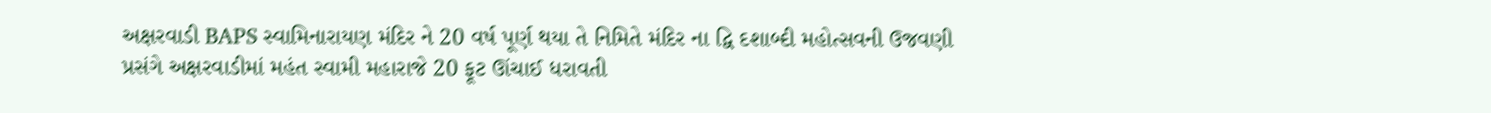અક્ષરવાડી BAPS સ્વામિનારાયણ મંદિર ને 20 વર્ષ પૂર્ણ થયા તે નિમિતે મંદિર ના દ્વિ દશાબ્દી મહોત્સવની ઉજવણી પ્રસંગે અક્ષરવાડીમાં મહંત સ્વામી મહારાજે 20 ફૂટ ઊંચાઈ ધરાવતી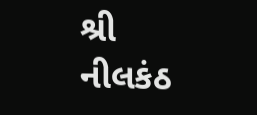શ્રી નીલકંઠ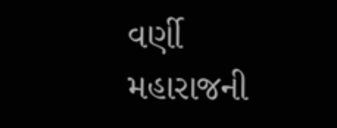વર્ણી મહારાજની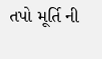તપો મૂર્તિ ની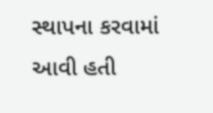સ્થાપના કરવામાં આવી હતી